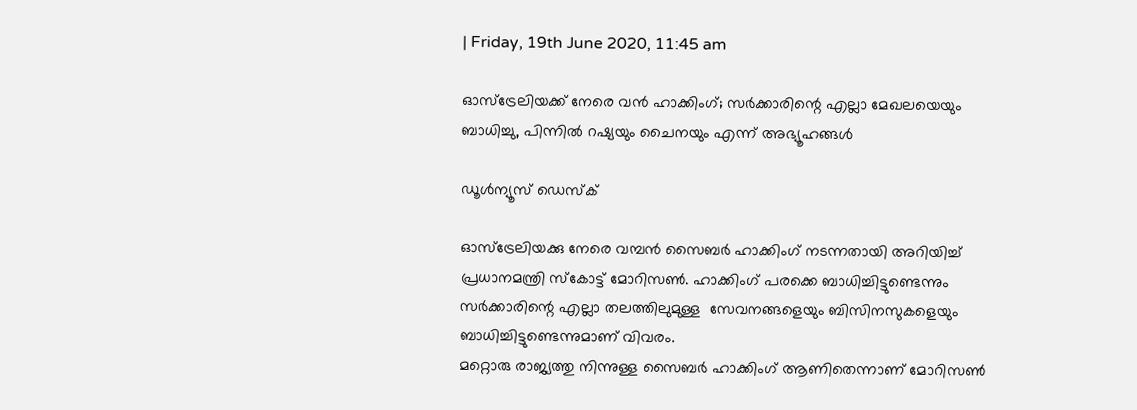| Friday, 19th June 2020, 11:45 am

ഓസ്‌ട്രേലിയക്ക് നേരെ വന്‍ ഹാക്കിംഗ്; സര്‍ക്കാരിന്റെ എല്ലാ മേഖലയെയും ബാധിച്ചു, പിന്നില്‍ റഷ്യയും ചൈനയും എന്ന് അഭ്യൂഹങ്ങള്‍

ഡൂള്‍ന്യൂസ് ഡെസ്‌ക്

ഓസ്‌ട്രേലിയക്കു നേരെ വമ്പന്‍ സൈബര്‍ ഹാക്കിംഗ് നടന്നതായി അറിയിച്ച് പ്രധാനമന്ത്രി സ്‌കോട്ട് മോറിസണ്‍. ഹാക്കിംഗ് പരക്കെ ബാധിച്ചിട്ടുണ്ടെന്നും സര്‍ക്കാരിന്റെ എല്ലാ തലത്തിലുമുള്ള  സേവനങ്ങളെയും ബിസിനസുകളെയും  ബാധിച്ചിട്ടുണ്ടെന്നുമാണ് വിവരം.
മറ്റൊരു രാജ്യത്തു നിന്നുള്ള സൈബര്‍ ഹാക്കിംഗ് ആണിതെന്നാണ് മോറിസണ്‍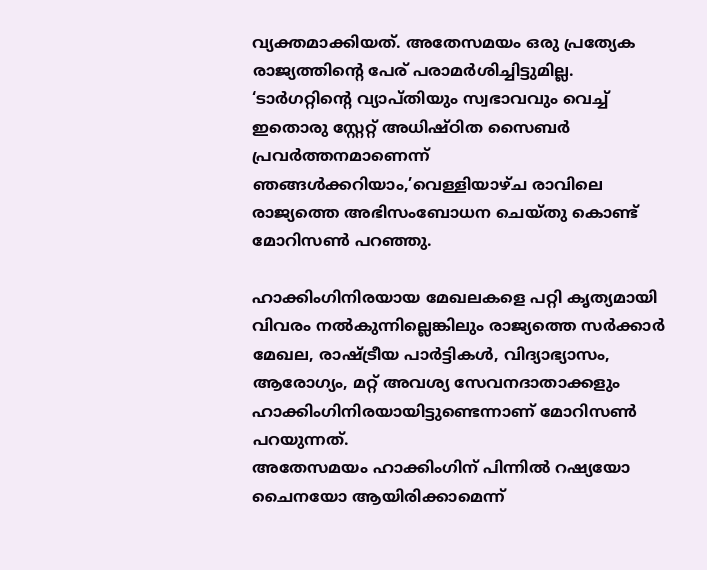വ്യക്തമാക്കിയത്. അതേസമയം ഒരു പ്രത്യേക രാജ്യത്തിന്റെ പേര് പരാമര്‍ശിച്ചിട്ടുമില്ല.
‘ടാര്‍ഗറ്റിന്റെ വ്യാപ്തിയും സ്വഭാവവും വെച്ച്  ഇതൊരു സ്റ്റേറ്റ് അധിഷ്ഠിത സൈബര്‍ പ്രവര്‍ത്തനമാണെന്ന് ഞങ്ങള്‍ക്കറിയാം,’വെള്ളിയാഴ്ച രാവിലെ രാജ്യത്തെ അഭിസംബോധന ചെയ്തു കൊണ്ട് മോറിസണ്‍ പറഞ്ഞു.

ഹാക്കിംഗിനിരയായ മേഖലകളെ പറ്റി കൃത്യമായി വിവരം നല്‍കുന്നില്ലെങ്കിലും രാജ്യത്തെ സര്‍ക്കാര്‍ മേഖല, രാഷ്ട്രീയ പാര്‍ട്ടികള്‍, വിദ്യാഭ്യാസം, ആരോഗ്യം, മറ്റ് അവശ്യ സേവനദാതാക്കളും ഹാക്കിംഗിനിരയായിട്ടുണ്ടെന്നാണ് മോറിസണ്‍ പറയുന്നത്.
അതേസമയം ഹാക്കിംഗിന് പിന്നില്‍ റഷ്യയോ ചൈനയോ ആയിരിക്കാമെന്ന്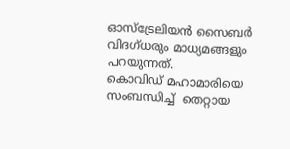ഓസ്‌ട്രേലിയന്‍ സൈബര്‍ വിദഗ്ധരും മാധ്യമങ്ങളും പറയുന്നത്.
കൊവിഡ് മഹാമാരിയെ സംബന്ധിച്ച്  തെറ്റായ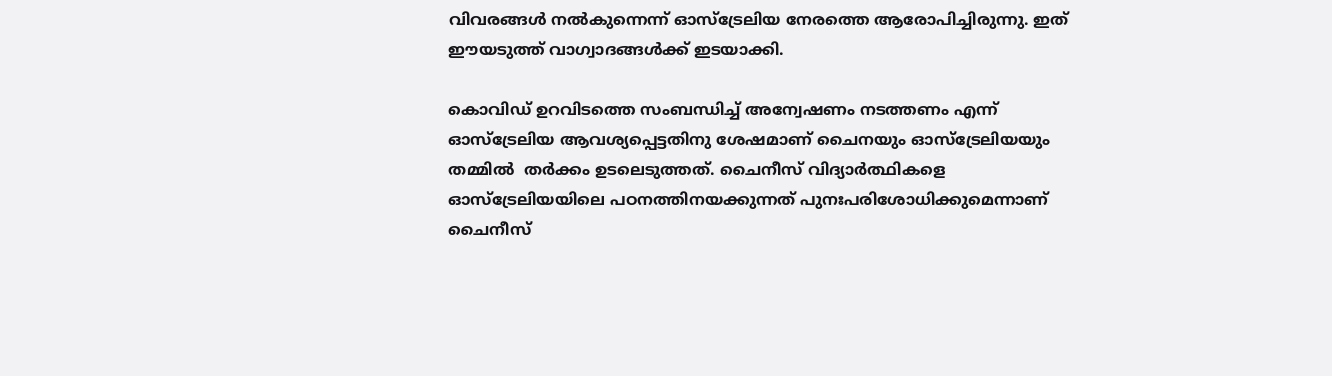വിവരങ്ങള്‍ നല്‍കുന്നെന്ന് ഓസ്‌ട്രേലിയ നേരത്തെ ആരോപിച്ചിരുന്നു. ഇത് ഈയടുത്ത് വാഗ്വാദങ്ങള്‍ക്ക് ഇടയാക്കി.

കൊവിഡ് ഉറവിടത്തെ സംബന്ധിച്ച് അന്വേഷണം നടത്തണം എന്ന് ഓസ്‌ട്രേലിയ ആവശ്യപ്പെട്ടതിനു ശേഷമാണ് ചൈനയും ഓസ്‌ട്രേലിയയും തമ്മില്‍  തര്‍ക്കം ഉടലെടുത്തത്. ചൈനീസ് വിദ്യാര്‍ത്ഥികളെ ഓസ്‌ട്രേലിയയിലെ പഠനത്തിനയക്കുന്നത് പുനഃപരിശോധിക്കുമെന്നാണ് ചൈനീസ്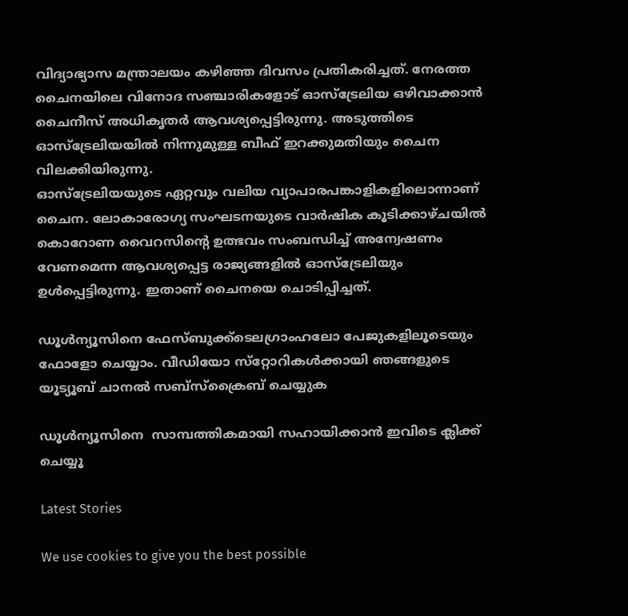വിദ്യാഭ്യാസ മന്ത്രാലയം കഴിഞ്ഞ ദിവസം പ്രതികരിച്ചത്. നേരത്ത ചൈനയിലെ വിനോദ സഞ്ചാരികളോട് ഓസ്‌ട്രേലിയ ഒഴിവാക്കാന്‍ ചൈനീസ് അധികൃതര്‍ ആവശ്യപ്പെട്ടിരുന്നു. അടുത്തിടെ ഓസ്‌ട്രേലിയയില്‍ നിന്നുമുള്ള ബീഫ് ഇറക്കുമതിയും ചൈന വിലക്കിയിരുന്നു.
ഓസ്‌ട്രേലിയയുടെ ഏറ്റവും വലിയ വ്യാപാരപങ്കാളികളിലൊന്നാണ് ചൈന. ലോകാരോഗ്യ സംഘടനയുടെ വാര്‍ഷിക കൂടിക്കാഴ്ചയില്‍ കൊറോണ വൈറസിന്റെ ഉത്ഭവം സംബന്ധിച്ച് അന്വേഷണം വേണമെന്ന ആവശ്യപ്പെട്ട രാജ്യങ്ങളില്‍ ഓസ്ട്രേലിയും ഉള്‍പ്പെട്ടിരുന്നു. ഇതാണ് ചൈനയെ ചൊടിപ്പിച്ചത്.

ഡൂള്‍ന്യൂസിനെ ഫേസ്ബുക്ക്ടെലഗ്രാംഹലോ പേജുകളിലൂടെയും ഫോളോ ചെയ്യാം. വീഡിയോ സ്‌റ്റോറികള്‍ക്കായി ഞങ്ങളുടെ യൂട്യൂബ് ചാനല്‍ സബ്‌സ്‌ക്രൈബ് ചെയ്യുക

ഡൂള്‍ന്യൂസിനെ  സാമ്പത്തികമായി സഹായിക്കാന്‍ ഇവിടെ ക്ലിക്ക് ചെയ്യൂ

Latest Stories

We use cookies to give you the best possible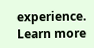experience. Learn more